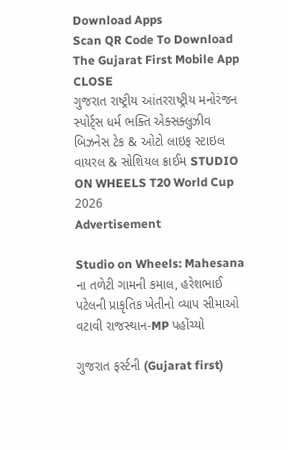Download Apps
Scan QR Code To Download The Gujarat First Mobile App CLOSE
ગુજરાત રાષ્ટ્રીય આંતરરાષ્ટ્રીય મનોરંજન સ્પોર્ટ્સ ધર્મ ભક્તિ એક્સક્લુઝીવ બિઝનેસ ટેક & ઓટો લાઇફ સ્ટાઇલ વાયરલ & સોશિયલ ક્રાઈમ STUDIO ON WHEELS T20 World Cup 2026
Advertisement

Studio on Wheels: Mahesana ના તળેટી ગામની કમાલ, હરેશભાઈ પટેલની પ્રાકૃતિક ખેતીનો વ્યાપ સીમાઓ વટાવી રાજસ્થાન-MP પહોંચ્યો

ગુજરાત ફર્સ્ટની (Gujarat first)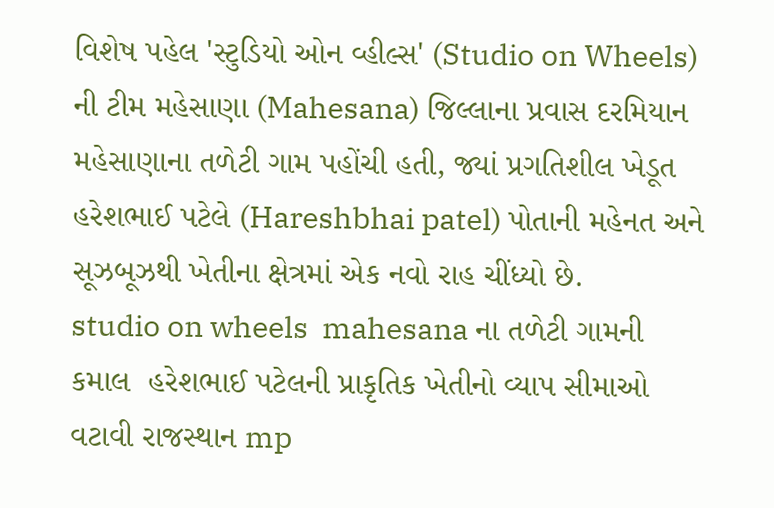વિશેષ પહેલ 'સ્ટુડિયો ઓન વ્હીલ્સ' (Studio on Wheels) ની ટીમ મહેસાણા (Mahesana) જિલ્લાના પ્રવાસ દરમિયાન મહેસાણાના તળેટી ગામ પહોંચી હતી, જ્યાં પ્રગતિશીલ ખેડૂત હરેશભાઈ પટેલે (Hareshbhai patel) પોતાની મહેનત અને સૂઝબૂઝથી ખેતીના ક્ષેત્રમાં એક નવો રાહ ચીંધ્યો છે.
studio on wheels  mahesana ના તળેટી ગામની કમાલ  હરેશભાઈ પટેલની પ્રાકૃતિક ખેતીનો વ્યાપ સીમાઓ વટાવી રાજસ્થાન mp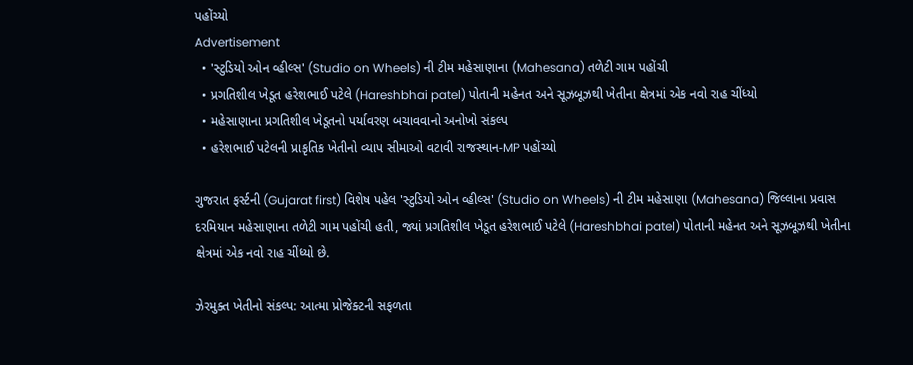પહોંચ્યો
Advertisement
  • 'સ્ટુડિયો ઓન વ્હીલ્સ' (Studio on Wheels) ની ટીમ મહેસાણાના (Mahesana) તળેટી ગામ પહોંચી
  • પ્રગતિશીલ ખેડૂત હરેશભાઈ પટેલે (Hareshbhai patel) પોતાની મહેનત અને સૂઝબૂઝથી ખેતીના ક્ષેત્રમાં એક નવો રાહ ચીંધ્યો
  • મહેસાણાના પ્રગતિશીલ ખેડૂતનો પર્યાવરણ બચાવવાનો અનોખો સંકલ્પ
  • હરેશભાઈ પટેલની પ્રાકૃતિક ખેતીનો વ્યાપ સીમાઓ વટાવી રાજસ્થાન-MP પહોંચ્યો

ગુજરાત ફર્સ્ટની (Gujarat first) વિશેષ પહેલ 'સ્ટુડિયો ઓન વ્હીલ્સ' (Studio on Wheels) ની ટીમ મહેસાણા (Mahesana) જિલ્લાના પ્રવાસ દરમિયાન મહેસાણાના તળેટી ગામ પહોંચી હતી, જ્યાં પ્રગતિશીલ ખેડૂત હરેશભાઈ પટેલે (Hareshbhai patel) પોતાની મહેનત અને સૂઝબૂઝથી ખેતીના ક્ષેત્રમાં એક નવો રાહ ચીંધ્યો છે.

ઝેરમુક્ત ખેતીનો સંકલ્પ: આત્મા પ્રોજેક્ટની સફળતા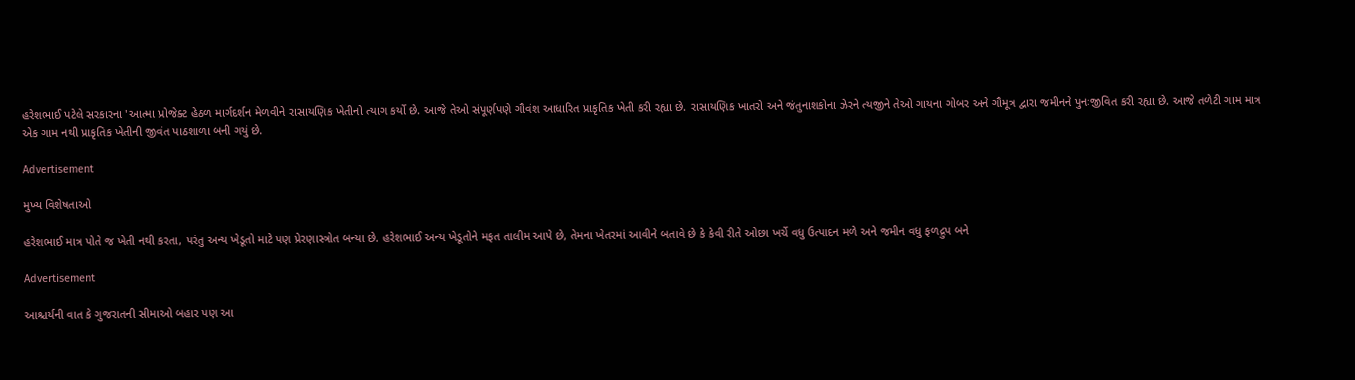હરેશભાઈ પટેલે સરકારના 'આત્મા પ્રોજેક્ટ હેઠળ માર્ગદર્શન મેળવીને રાસાયણિક ખેતીનો ત્યાગ કર્યો છે. આજે તેઓ સંપૂર્ણપણે ગૌવંશ આધારિત પ્રાકૃતિક ખેતી કરી રહ્યા છે. રાસાયણિક ખાતરો અને જંતુનાશકોના ઝેરને ત્યજીને તેઓ ગાયના ગોબર અને ગૌમૂત્ર દ્વારા જમીનને પુનઃજીવિત કરી રહ્યા છે. આજે તળેટી ગામ માત્ર એક ગામ નથી પ્રાકૃતિક ખેતીની જીવંત પાઠશાળા બની ગયું છે.

Advertisement

મુખ્ય વિશેષતાઓ

હરેશભાઈ માત્ર પોતે જ ખેતી નથી કરતા, પરંતુ અન્ય ખેડૂતો માટે પણ પ્રેરણાસ્ત્રોત બન્યા છે. હરેશભાઈ અન્ય ખેડૂતોને મફત તાલીમ આપે છે, તેમના ખેતરમાં આવીને બતાવે છે કે કેવી રીતે ઓછા ખર્ચે વધુ ઉત્પાદન મળે અને જમીન વધુ ફળદ્રુપ બને

Advertisement

આશ્ચર્યની વાત કે ગુજરાતની સીમાઓ બહાર પણ આ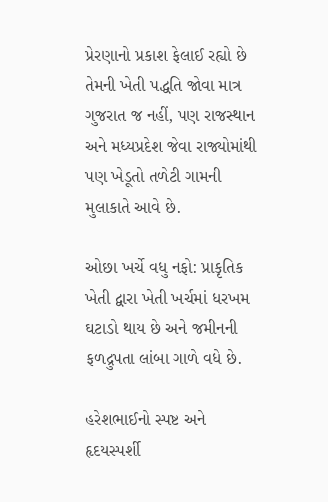પ્રેરણાનો પ્રકાશ ફેલાઈ રહ્યો છે તેમની ખેતી પદ્ધતિ જોવા માત્ર ગુજરાત જ નહીં, પણ રાજસ્થાન અને મધ્યપ્રદેશ જેવા રાજ્યોમાંથી પણ ખેડૂતો તળેટી ગામની મુલાકાતે આવે છે.

ઓછા ખર્ચે વધુ નફો: પ્રાકૃતિક ખેતી દ્વારા ખેતી ખર્ચમાં ધરખમ ઘટાડો થાય છે અને જમીનની ફળદ્રુપતા લાંબા ગાળે વધે છે.

હરેશભાઈનો સ્પષ્ટ અને હૃદયસ્પર્શી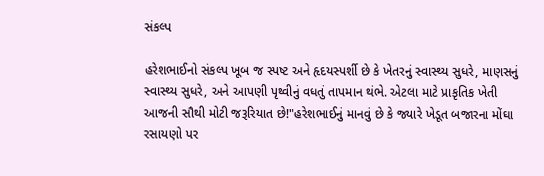સંકલ્પ

હરેશભાઈનો સંકલ્પ ખૂબ જ સ્પષ્ટ અને હૃદયસ્પર્શી છે કે ખેતરનું સ્વાસ્થ્ય સુધરે, માણસનું સ્વાસ્થ્ય સુધરે, અને આપણી પૃથ્વીનું વધતું તાપમાન થંભે. એટલા માટે પ્રાકૃતિક ખેતી આજની સૌથી મોટી જરૂરિયાત છે!"હરેશભાઈનું માનવું છે કે જ્યારે ખેડૂત બજારના મોંઘા રસાયણો પર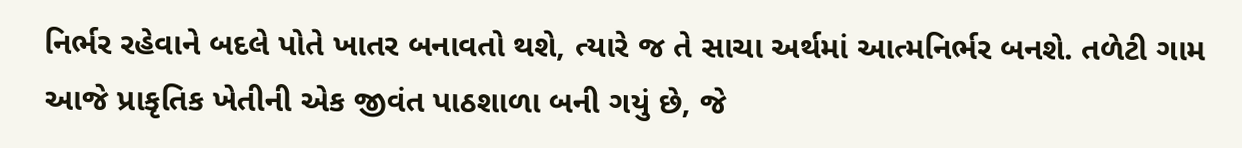નિર્ભર રહેવાને બદલે પોતે ખાતર બનાવતો થશે, ત્યારે જ તે સાચા અર્થમાં આત્મનિર્ભર બનશે. તળેટી ગામ આજે પ્રાકૃતિક ખેતીની એક જીવંત પાઠશાળા બની ગયું છે, જે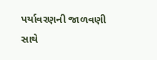પર્યાવરણની જાળવણી સાથે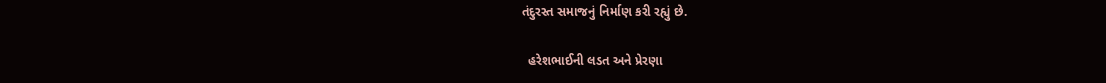તંદુરસ્ત સમાજનું નિર્માણ કરી રહ્યું છે.

  હરેશભાઈની લડત અને પ્રેરણા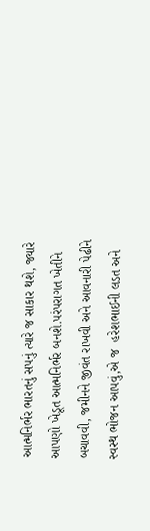આત્મનિર્ભર ભારતનું સપનું ત્યારે જ સાકાર થશે, જ્યારે આપણો ખેડૂત આત્મનિર્ભર બનશે.પરંપરાગત ખેતીને બચાવવી, જમીનને જીવંત રાખવી અને આવનારી પેઢીને સ્વસ્થ ભોજન આપવું,એ જ  હરેશભાઈની લડત અને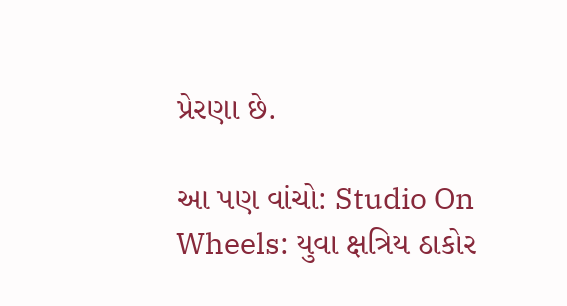પ્રેરણા છે.

આ પણ વાંચો: Studio On Wheels: યુવા ક્ષત્રિય ઠાકોર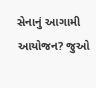સેનાનું આગામી આયોજન? જુઓ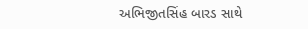અભિજીતસિંહ બારડ સાથે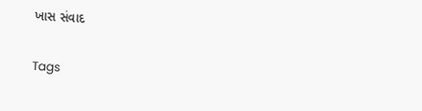ખાસ સંવાદ

Tags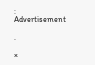:
Advertisement

.

×